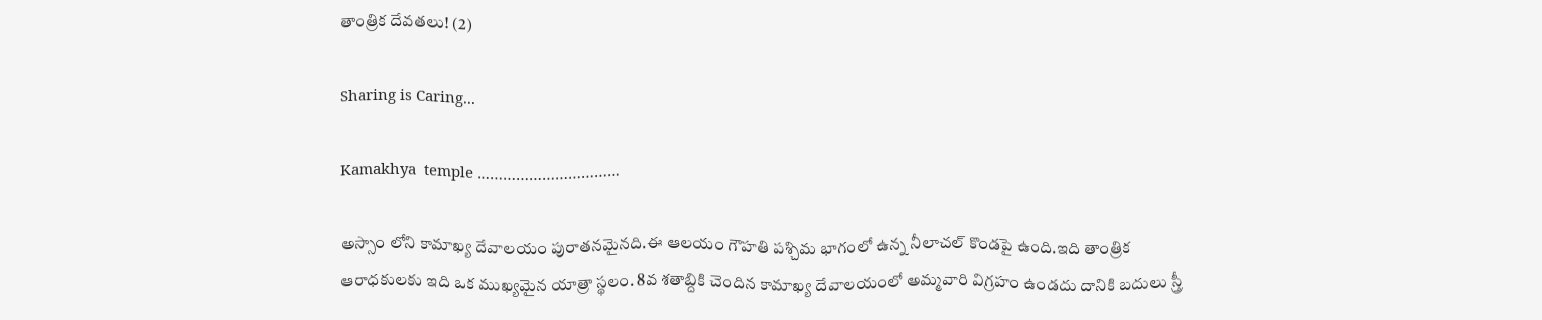తాంత్రిక దేవతలు! (2)

Sharing is Caring...

Kamakhya  temple ……………………………

అస్సాం లోని కామాఖ్య దేవాలయం పురాతనమైనది.ఈ ఆలయం గౌహతి పశ్చిమ భాగంలో ఉన్న నీలాచల్ కొండపై ఉంది.ఇది తాంత్రిక ఆరాధకులకు ఇది ఒక ముఖ్యమైన యాత్రా స్థలం. 8వ శతాబ్దికి చెందిన కామాఖ్య దేవాలయంలో అమ్మవారి విగ్రహం ఉండదు దానికి బదులు స్త్రీ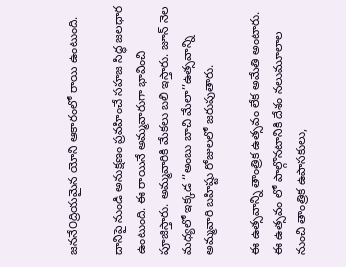జననే౦ద్రియమైన యోని ఆకారంలో రాయి ఉంటుంది.

దానిపై నుండి అనుక్షణం ప్రవహించే సహజ సిద్ధ జలధార ఉంటుంది. ఈ రాయినే అమ్మవారుగా భావించి పూజిస్తారు. అమ్మవారికి మేకలు బలి ఇస్తారు. జూన్ నెల మధ్యలో ఇక్కడ ‘’అంబు బాచి మేలా’’ఉత్సవాన్ని అమ్మవారి బహిష్టు రోజులలో జరుపుతారు.

ఈ ఉత్సవాన్ని తాంత్రిక ఉత్సవం లేక అమేతి అంటారు. ఈ ఉత్సవం లో పాల్గొనటానికి దేశం నలుమూలాల నుంచి తాంత్రిక ఉపాసకులు,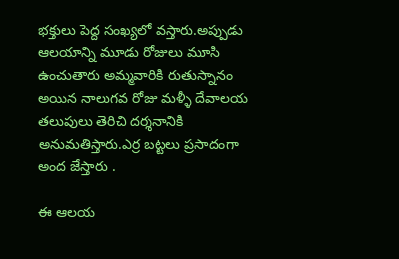భక్తులు పెద్ద సంఖ్యలో వస్తారు.అప్పుడు ఆలయాన్ని మూడు రోజులు మూసి ఉంచుతారు అమ్మవారికి రుతుస్నానం అయిన నాలుగవ రోజు మళ్ళీ దేవాలయ తలుపులు తెరిచి దర్శనానికి అనుమతిస్తారు.ఎర్ర బట్టలు ప్రసాదంగా అంద జేస్తారు .

ఈ ఆలయ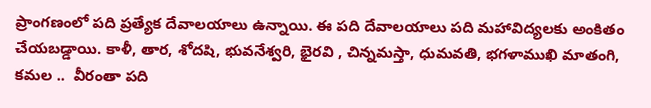ప్రాంగణంలో పది ప్రత్యేక దేవాలయాలు ఉన్నాయి. ఈ పది దేవాలయాలు పది మహావిద్యలకు అంకితం చేయబడ్డాయి. కాళీ, తార, శోదషి, భువనేశ్వరి, భైరవి , చిన్నమస్తా, ధుమవతి, భగళాముఖి మాతంగి, కమల ..  వీరంతా పది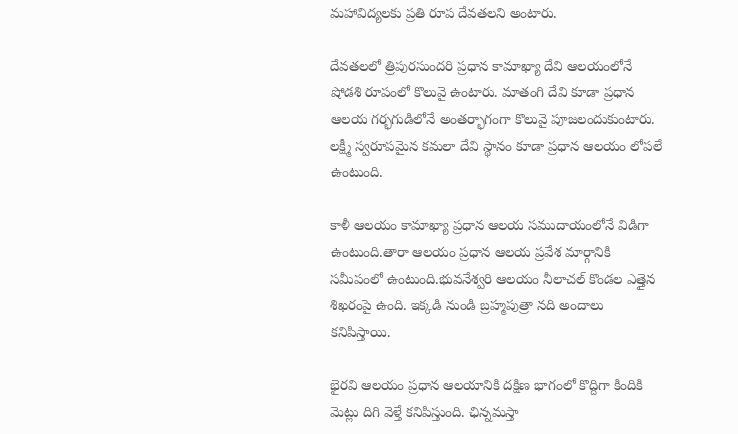మహావిద్యలకు ప్రతి రూప దేవతలని అంటారు.

దేవతలలో త్రిపురసుందరి ప్రధాన కామాఖ్యా దేవి ఆలయంలోనే షోడశి రూపంలో కొలువై ఉంటారు. మాతంగి దేవి కూడా ప్రధాన ఆలయ గర్భగుడిలోనే అంతర్భాగంగా కొలువై పూజలందుకుంటారు. లక్ష్మీ స్వరూపమైన కమలా దేవి స్థానం కూడా ప్రధాన ఆలయం లోపలే ఉంటుంది.

కాళీ ఆలయం కామాఖ్యా ప్రధాన ఆలయ సముదాయంలోనే విడిగా ఉంటుంది.తారా ఆలయం ప్రధాన ఆలయ ప్రవేశ మార్గానికి సమీపంలో ఉంటుంది.భువనేశ్వరి ఆలయం నీలాచల్ కొండల ఎత్తైన శిఖరంపై ఉంది. ఇక్కడి నుండి బ్రహ్మపుత్రా నది అందాలు కనిపిస్తాయి.

భైరవి ఆలయం ప్రధాన ఆలయానికి దక్షిణ భాగంలో కొద్దిగా కిందికి మెట్లు దిగి వెళ్తే కనిపిస్తుంది. ఛిన్నమస్తా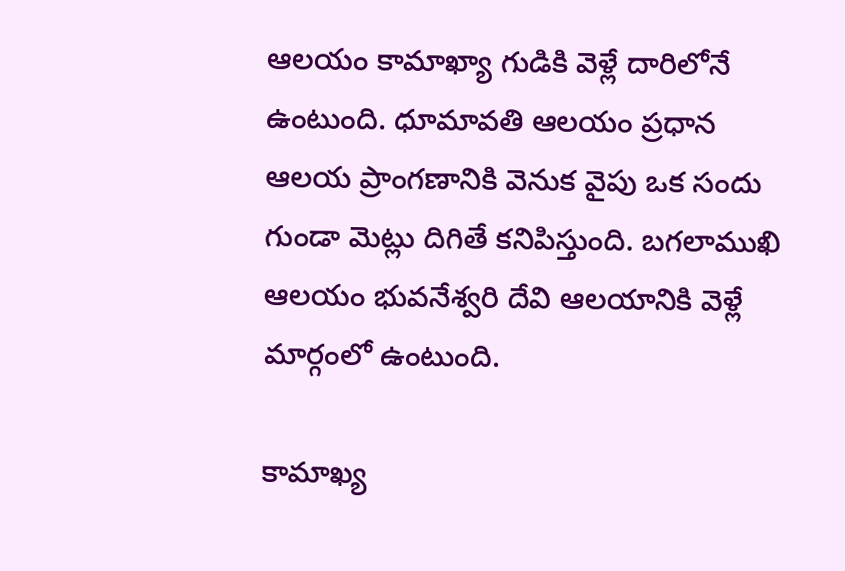ఆలయం కామాఖ్యా గుడికి వెళ్లే దారిలోనే ఉంటుంది. ధూమావతి ఆలయం ప్రధాన ఆలయ ప్రాంగణానికి వెనుక వైపు ఒక సందు గుండా మెట్లు దిగితే కనిపిస్తుంది. బగలాముఖి ఆలయం భువనేశ్వరి దేవి ఆలయానికి వెళ్లే మార్గంలో ఉంటుంది.

కామాఖ్య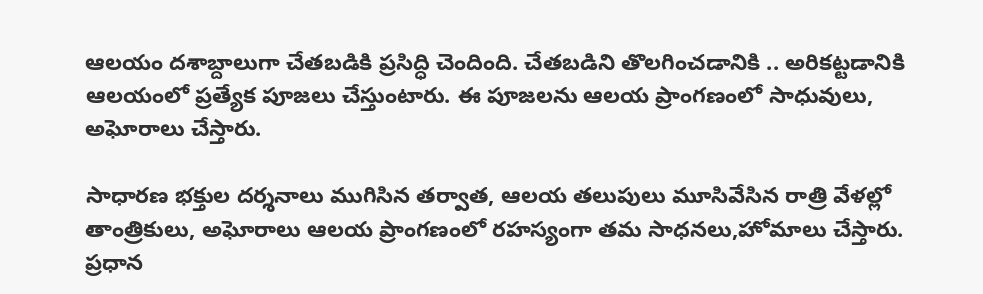ఆలయం దశాబ్దాలుగా చేతబడికి ప్రసిద్ధి చెందింది. చేతబడిని తొలగించడానికి .. అరికట్టడానికి ఆలయంలో ప్రత్యేక పూజలు చేస్తుంటారు. ఈ పూజలను ఆలయ ప్రాంగణంలో సాధువులు, అఘోరాలు చేస్తారు.

సాధారణ భక్తుల దర్శనాలు ముగిసిన తర్వాత, ఆలయ తలుపులు మూసివేసిన రాత్రి వేళల్లో తాంత్రికులు, అఘోరాలు ఆలయ ప్రాంగణంలో రహస్యంగా తమ సాధనలు,హోమాలు చేస్తారు. ప్రధాన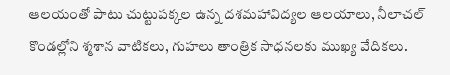ఆలయంతో పాటు చుట్టుపక్కల ఉన్న దశమహావిద్యల ఆలయాలు, నీలాచల్ కొండల్లోని శ్మశాన వాటికలు, గుహలు తాంత్రిక సాధనలకు ముఖ్య వేదికలు.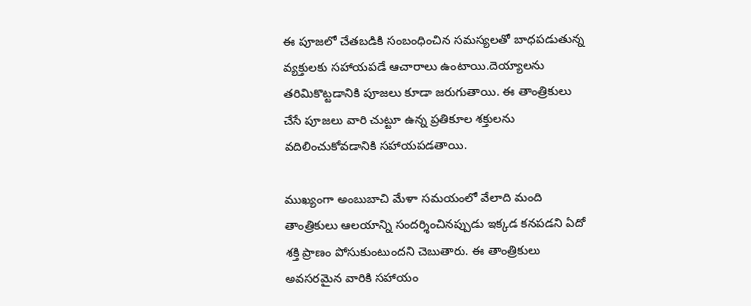ఈ పూజలో చేతబడికి సంబంధించిన సమస్యలతో బాధపడుతున్న వ్యక్తులకు సహాయపడే ఆచారాలు ఉంటాయి.దెయ్యాలను తరిమికొట్టడానికి పూజలు కూడా జరుగుతాయి. ఈ తాంత్రికులు చేసే పూజలు వారి చుట్టూ ఉన్న ప్రతికూల శక్తులను వదిలించుకోవడానికి సహాయపడతాయి.

ముఖ్యంగా అంబుబాచి మేళా సమయంలో వేలాది మంది తాంత్రికులు ఆలయాన్ని సందర్శించినప్పుడు ఇక్కడ కనపడని ఏదో శక్తి ప్రాణం పోసుకుంటుందని చెబుతారు. ఈ తాంత్రికులు  అవసరమైన వారికి సహాయం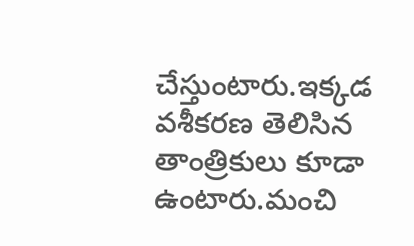చేస్తుంటారు.ఇక్కడ వశీకరణ తెలిసిన తాంత్రికులు కూడా ఉంటారు.మంచి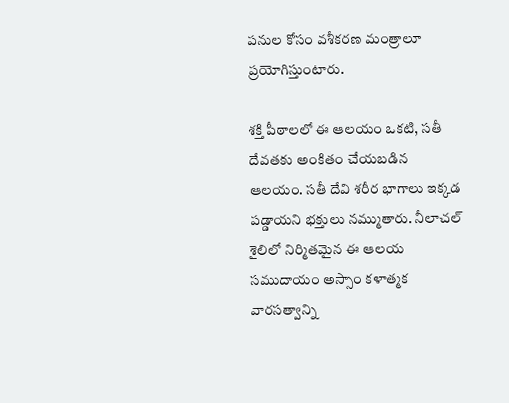పనుల కోసం వశీకరణ మంత్రాలూ ప్రయోగిస్తుంటారు.

శక్తి పీఠాలలో ఈ ఆలయం ఒకటి, సతీ దేవతకు అంకితం చేయబడిన ఆలయం. సతీ దేవి శరీర భాగాలు ఇక్కడ పడ్డాయని భక్తులు నమ్ముతారు. నీలాచల్ శైలిలో నిర్మితమైన ఈ ఆలయ సముదాయం అస్సాం కళాత్మక వారసత్వాన్ని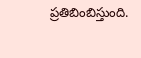ప్రతిబింబిస్తుంది.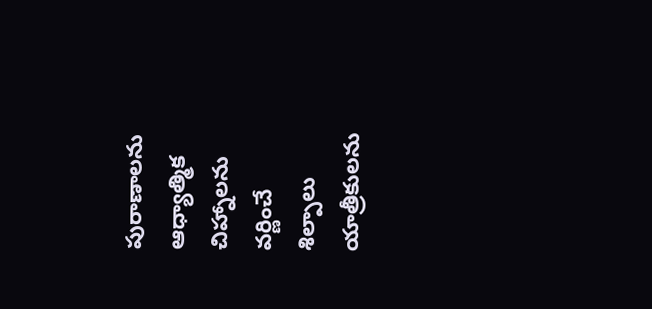పురాణాలను ఆధ్యాత్మిక చిహ్నాలను వర్ణించే శిల్పాలు యాత్రీకులను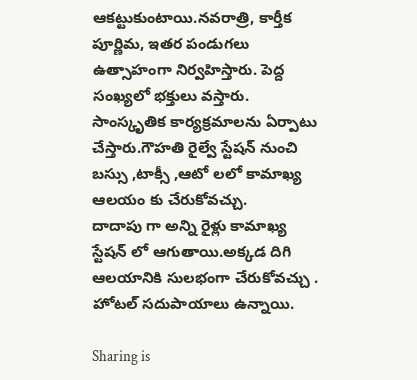ఆకట్టుకుంటాయి.నవరాత్రి, కార్తీక పూర్ణిమ, ఇతర పండుగలు ఉత్సాహంగా నిర్వహిస్తారు. పెద్ద సంఖ్యలో భక్తులు వస్తారు. సాంస్కృతిక కార్యక్రమాలను ఏర్పాటు చేస్తారు.గౌహతి రైల్వే స్టేషన్ నుంచి బస్సు ,టాక్సీ ,ఆటో లలో కామాఖ్య ఆలయం కు చేరుకోవచ్చు.
దాదాపు గా అన్ని రైళ్లు కామాఖ్య స్టేషన్ లో ఆగుతాయి.అక్కడ దిగి ఆలయానికి సులభంగా చేరుకోవచ్చు . హోటల్ సదుపాయాలు ఉన్నాయి.

Sharing is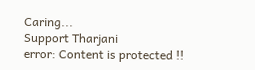Caring...
Support Tharjani
error: Content is protected !!